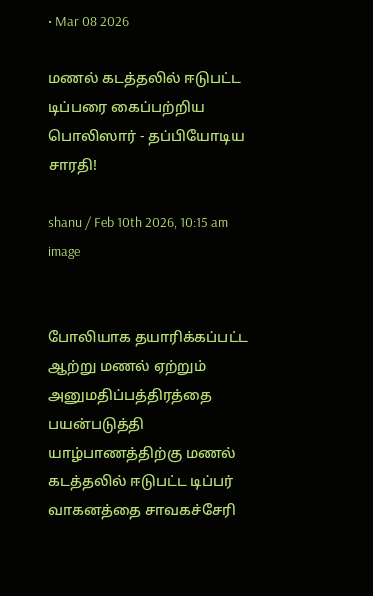• Mar 08 2026

மணல் கடத்தலில் ஈடுபட்ட டிப்பரை கைப்பற்றிய பொலிஸார் - தப்பியோடிய சாரதி!

shanu / Feb 10th 2026, 10:15 am
image


போலியாக தயாரிக்கப்பட்ட ஆற்று மணல் ஏற்றும் அனுமதிப்பத்திரத்தை பயன்படுத்தி யாழ்பாணத்திற்கு மணல் கடத்தலில் ஈடுபட்ட டிப்பர் வாகனத்தை சாவகச்சேரி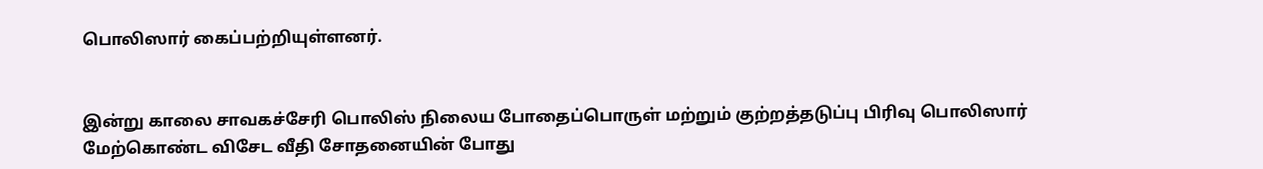பொலிஸார் கைப்பற்றியுள்ளனர்.


இன்று காலை சாவகச்சேரி பொலிஸ் நிலைய போதைப்பொருள் மற்றும் குற்றத்தடுப்பு பிரிவு பொலிஸார் மேற்கொண்ட விசேட வீதி சோதனையின் போது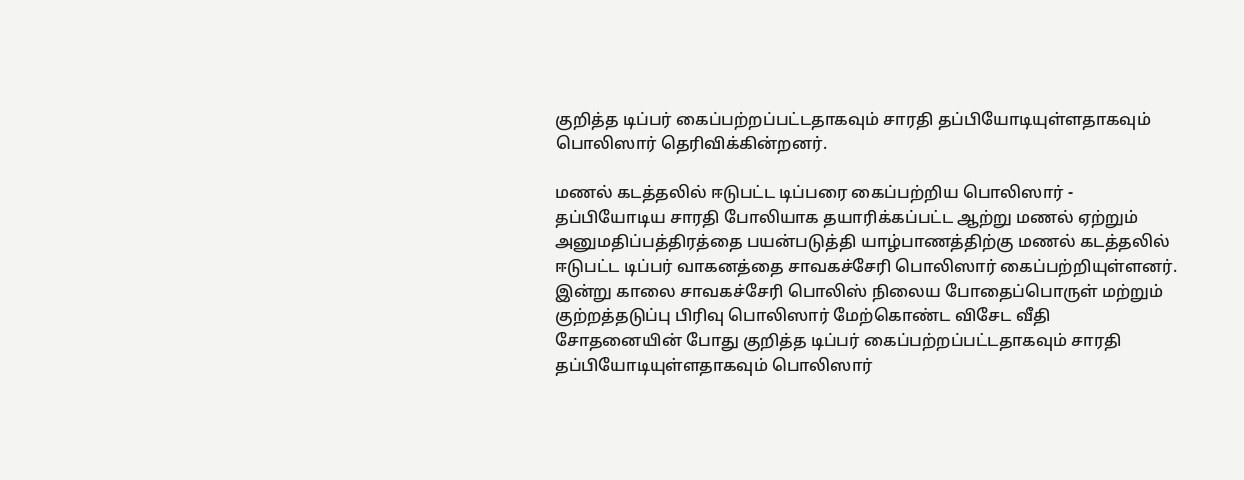குறித்த டிப்பர் கைப்பற்றப்பட்டதாகவும் சாரதி தப்பியோடியுள்ளதாகவும் பொலிஸார் தெரிவிக்கின்றனர்.

மணல் கடத்தலில் ஈடுபட்ட டிப்பரை கைப்பற்றிய பொலிஸார் - தப்பியோடிய சாரதி போலியாக தயாரிக்கப்பட்ட ஆற்று மணல் ஏற்றும் அனுமதிப்பத்திரத்தை பயன்படுத்தி யாழ்பாணத்திற்கு மணல் கடத்தலில் ஈடுபட்ட டிப்பர் வாகனத்தை சாவகச்சேரி பொலிஸார் கைப்பற்றியுள்ளனர். இன்று காலை சாவகச்சேரி பொலிஸ் நிலைய போதைப்பொருள் மற்றும் குற்றத்தடுப்பு பிரிவு பொலிஸார் மேற்கொண்ட விசேட வீதி சோதனையின் போது குறித்த டிப்பர் கைப்பற்றப்பட்டதாகவும் சாரதி தப்பியோடியுள்ளதாகவும் பொலிஸார்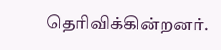தெரிவிக்கின்றனர்.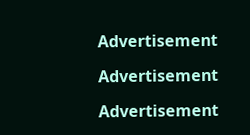Advertisement

Advertisement

Advertisement